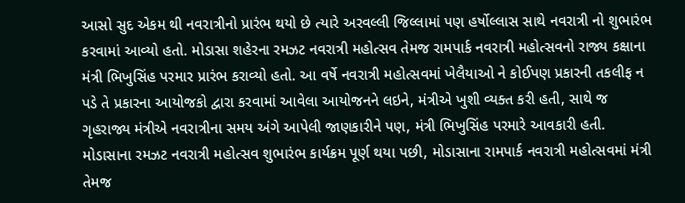આસો સુદ એકમ થી નવરાત્રીનો પ્રારંભ થયો છે ત્યારે અરવલ્લી જિલ્લામાં પણ હર્ષોલ્લાસ સાથે નવરાત્રી નો શુભારંભ કરવામાં આવ્યો હતો. મોડાસા શહેરના રમઝટ નવરાત્રી મહોત્સવ તેમજ રામપાર્ક નવરાત્રી મહોત્સવનો રાજ્ય કક્ષાના મંત્રી ભિખુસિંહ પરમાર પ્રારંભ કરાવ્યો હતો. આ વર્ષે નવરાત્રી મહોત્સવમાં ખેલૈયાઓ ને કોઈપણ પ્રકારની તકલીફ ન પડે તે પ્રકારના આયોજકો દ્વારા કરવામાં આવેલા આયોજનને લઇને, મંત્રીએ ખુશી વ્યક્ત કરી હતી, સાથે જ ગૃહરાજ્ય મંત્રીએ નવરાત્રીના સમય અંગે આપેલી જાણકારીને પણ, મંત્રી ભિખુસિંહ પરમારે આવકારી હતી.
મોડાસાના રમઝટ નવરાત્રી મહોત્સવ શુભારંભ કાર્યક્રમ પૂર્ણ થયા પછી, મોડાસાના રામપાર્ક નવરાત્રી મહોત્સવમાં મંત્રી તેમજ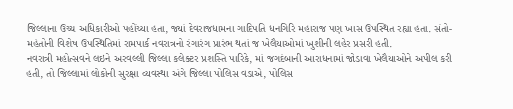જિલ્લાના ઉચ્ચ અધિકારીઓ પહોંચ્યા હતા, જ્યાં દેવરાજધામના ગાદિપતિ ધનગિરિ મહારાજ પણ ખાસ ઉપસ્થિત રહ્યા હતા. સંતો-મહંતોની વિશેષ ઉપસ્થિતિમાં રામપાર્ક નવરાત્રનો રંગારંગ પ્રારંભ થતાં જ ખેલૈયાઓમાં ખુશીની લહેર પ્રસરી હતી.
નવરાત્રી મહોત્સવને લઇને અરવલ્લી જિલ્લા કલેક્ટર પ્રશસ્તિ પારિકે, માં જગદંબાની આરાધનામાં જોડાવા ખેલૈયાઓને અપીલ કરી હતી, તો જિલ્લામાં લોકોની સુરક્ષા વ્યવસ્થા અંગે જિલ્લા પોલિસ વડાએ, પોલિસ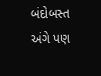બંદોબસ્ત અંગે પણ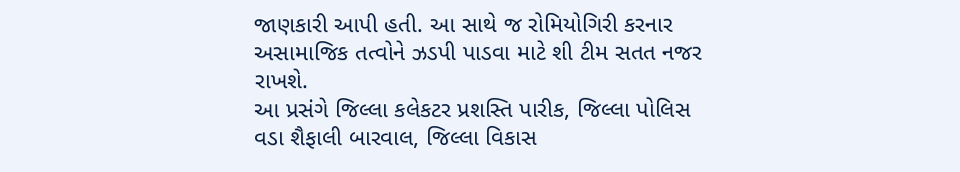જાણકારી આપી હતી. આ સાથે જ રોમિયોગિરી કરનાર અસામાજિક તત્વોને ઝડપી પાડવા માટે શી ટીમ સતત નજર રાખશે.
આ પ્રસંગે જિલ્લા કલેકટર પ્રશસ્તિ પારીક, જિલ્લા પોલિસ વડા શૈફાલી બારવાલ, જિલ્લા વિકાસ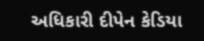અધિકારી દીપેન કેડિયા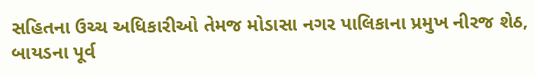સહિતના ઉચ્ચ અધિકારીઓ તેમજ મોડાસા નગર પાલિકાના પ્રમુખ નીરજ શેઠ, બાયડના પૂર્વ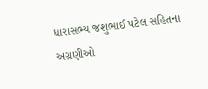ધારાસભ્ય જશુભાઈ પટેલ સહિતના અગ્રણીઓ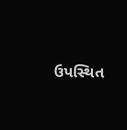ઉપસ્થિત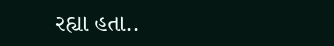રહ્યા હતા..